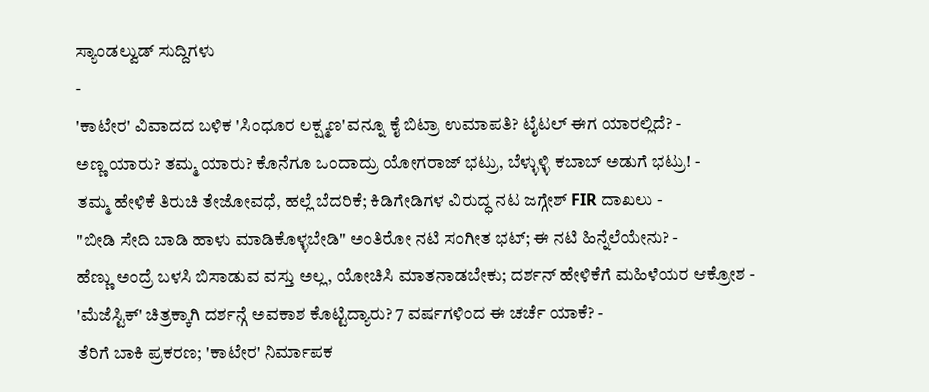ಸ್ಯಾಂಡಲ್ವುಡ್ ಸುದ್ದಿಗಳು
-
'ಕಾಟೇರ' ವಿವಾದದ ಬಳಿಕ 'ಸಿಂಧೂರ ಲಕ್ಷ್ಮಣ'ವನ್ನೂ ಕೈ ಬಿಟ್ರಾ ಉಮಾಪತಿ? ಟೈಟಲ್ ಈಗ ಯಾರಲ್ಲಿದೆ? -
ಅಣ್ಣ ಯಾರು? ತಮ್ಮ ಯಾರು? ಕೊನೆಗೂ ಒಂದಾದ್ರು ಯೋಗರಾಜ್ ಭಟ್ರು, ಬೆಳ್ಳುಳ್ಳಿ ಕಬಾಬ್ ಅಡುಗೆ ಭಟ್ರು! -
ತಮ್ಮ ಹೇಳಿಕೆ ತಿರುಚಿ ತೇಜೋವಧೆ, ಹಲ್ಲೆ ಬೆದರಿಕೆ; ಕಿಡಿಗೇಡಿಗಳ ವಿರುದ್ಧ ನಟ ಜಗ್ಗೇಶ್ FIR ದಾಖಲು -
"ಬೀಡಿ ಸೇದಿ ಬಾಡಿ ಹಾಳು ಮಾಡಿಕೊಳ್ಳಬೇಡಿ" ಅಂತಿರೋ ನಟಿ ಸಂಗೀತ ಭಟ್; ಈ ನಟಿ ಹಿನ್ನೆಲೆಯೇನು? -
ಹೆಣ್ಣು ಅಂದ್ರೆ ಬಳಸಿ ಬಿಸಾಡುವ ವಸ್ತು ಅಲ್ಲ, ಯೋಚಿಸಿ ಮಾತನಾಡಬೇಕು; ದರ್ಶನ್ ಹೇಳಿಕೆಗೆ ಮಹಿಳೆಯರ ಆಕ್ರೋಶ -
'ಮೆಜೆಸ್ಟಿಕ್' ಚಿತ್ರಕ್ಕಾಗಿ ದರ್ಶನ್ಗೆ ಅವಕಾಶ ಕೊಟ್ಟಿದ್ಯಾರು? 7 ವರ್ಷಗಳಿಂದ ಈ ಚರ್ಚೆ ಯಾಕೆ? -
ತೆರಿಗೆ ಬಾಕಿ ಪ್ರಕರಣ; 'ಕಾಟೇರ' ನಿರ್ಮಾಪಕ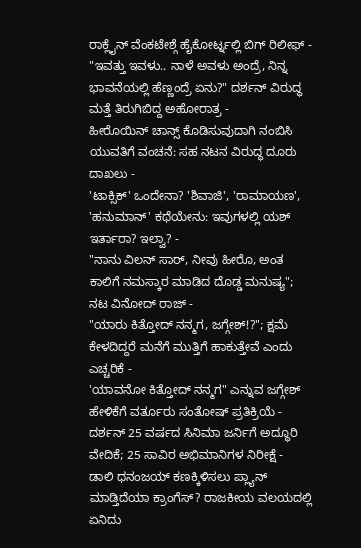ರಾಕ್ಲೈನ್ ವೆಂಕಟೇಶ್ಗೆ ಹೈಕೋರ್ಟ್ನಲ್ಲಿ ಬಿಗ್ ರಿಲೀಫ್ -
"ಇವತ್ತು ಇವಳು.. ನಾಳೆ ಅವಳು ಅಂದ್ರೆ, ನಿನ್ನ ಭಾವನೆಯಲ್ಲಿ ಹೆಣ್ಣಂದ್ರೆ ಏನು?" ದರ್ಶನ್ ವಿರುದ್ಧ ಮತ್ತೆ ತಿರುಗಿಬಿದ್ದ ಅಹೋರಾತ್ರ -
ಹೀರೊಯಿನ್ ಚಾನ್ಸ್ ಕೊಡಿಸುವುದಾಗಿ ನಂಬಿಸಿ ಯುವತಿಗೆ ವಂಚನೆ: ಸಹ ನಟನ ವಿರುದ್ಧ ದೂರು ದಾಖಲು -
'ಟಾಕ್ಸಿಕ್' ಒಂದೇನಾ? 'ಶಿವಾಜಿ', 'ರಾಮಾಯಣ', 'ಹನುಮಾನ್' ಕಥೆಯೇನು: ಇವುಗಳಲ್ಲಿ ಯಶ್ ಇರ್ತಾರಾ? ಇಲ್ವಾ? -
"ನಾನು ವಿಲನ್ ಸಾರ್, ನೀವು ಹೀರೊ, ಅಂತ ಕಾಲಿಗೆ ನಮಸ್ಕಾರ ಮಾಡಿದ ದೊಡ್ಡ ಮನುಷ್ಯ"; ನಟ ವಿನೋದ್ ರಾಜ್ -
"ಯಾರು ಕಿತ್ತೋದ್ ನನ್ಮಗ, ಜಗ್ಗೇಶ್!?"; ಕ್ಷಮೆ ಕೇಳದಿದ್ದರೆ ಮನೆಗೆ ಮುತ್ತಿಗೆ ಹಾಕುತ್ತೇವೆ ಎಂದು ಎಚ್ಚರಿಕೆ -
'ಯಾವನೋ ಕಿತ್ತೋದ್ ನನ್ಮಗ" ಎನ್ನುವ ಜಗ್ಗೇಶ್ ಹೇಳಿಕೆಗೆ ವರ್ತೂರು ಸಂತೋಷ್ ಪ್ರತಿಕ್ರಿಯೆ -
ದರ್ಶನ್ 25 ವರ್ಷದ ಸಿನಿಮಾ ಜರ್ನಿಗೆ ಅದ್ಧೂರಿ ವೇದಿಕೆ; 25 ಸಾವಿರ ಅಭಿಮಾನಿಗಳ ನಿರೀಕ್ಷೆ -
ಡಾಲಿ ಧನಂಜಯ್ ಕಣಕ್ಕಿಳಿಸಲು ಪ್ಲ್ಯಾನ್ ಮಾಡ್ತಿದೆಯಾ ಕ್ರಾಂಗೆಸ್? ರಾಜಕೀಯ ವಲಯದಲ್ಲಿ ಏನಿದು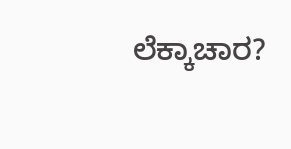ಲೆಕ್ಕಾಚಾರ?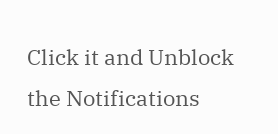Click it and Unblock the Notifications